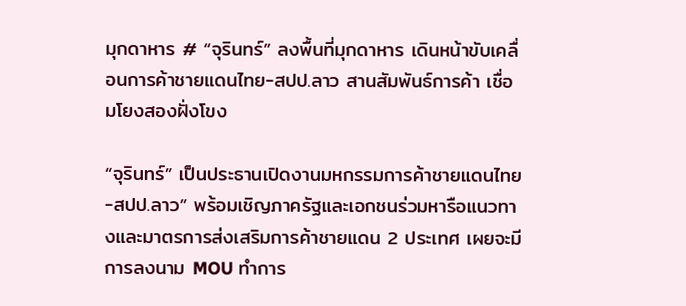มุกดาหาร # “จุรินทร์” ลงพื้นที่มุกดาหาร เดินหน้าขับเคลื่อนการค้าชายแดนไทย-สปป.ลาว สานสัมพันธ์การค้า เชื่อมโยงสองฝั่งโขง

“จุรินทร์” เป็นประธานเปิดงานมหกรรมการค้าชายแดนไทย-สปป.ลาว” พร้อมเชิญภาครัฐและเอกชนร่วมหารือแนวทางและมาตรการส่งเสริมการค้าชายแดน 2 ประเทศ เผยจะมีการลงนาม MOU ทำการ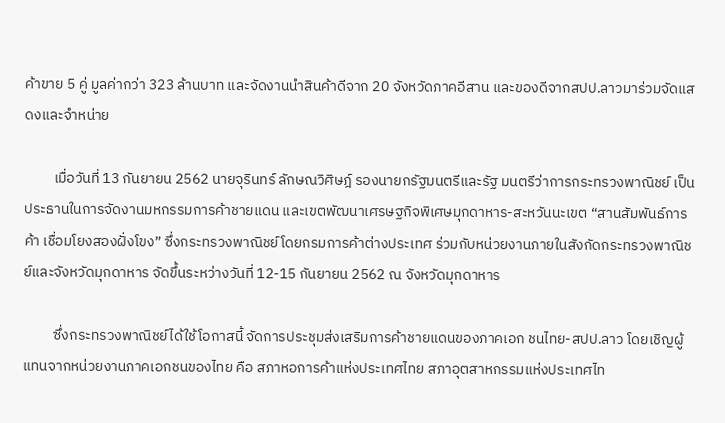ค้าขาย 5 คู่ มูลค่ากว่า 323 ล้านบาท และจัดงานนำสินค้าดีจาก 20 จังหวัดภาคอีสาน และของดีจากสปป.ลาวมาร่วมจัดแสดงและจำหน่าย

         เมื่อวันที่ 13 กันยายน 2562 นายจุรินทร์ ลักษณวิศิษฎ์ รองนายกรัฐมนตรีและรัฐ มนตรีว่าการกระทรวงพาณิชย์ เป็นประธานในการจัดงานมหกรรมการค้าชายแดน และเขตพัฒนาเศรษฐกิจพิเศษมุกดาหาร-สะหวันนะเขต “สานสัมพันธ์การค้า เชื่อมโยงสองฝั่งโขง” ซึ่งกระทรวงพาณิชย์โดยกรมการค้าต่างประเทศ ร่วมกับหน่วยงานภายในสังกัดกระทรวงพาณิชย์และจังหวัดมุกดาหาร จัดขึ้นระหว่างวันที่ 12-15 กันยายน 2562 ณ จังหวัดมุกดาหาร

         ซึ่งกระทรวงพาณิชย์ได้ใช้โอกาสนี้ จัดการประชุมส่งเสริมการค้าชายแดนของภาคเอก ชนไทย-สปป.ลาว โดยเชิญผู้แทนจากหน่วยงานภาคเอกชนของไทย คือ สภาหอการค้าแห่งประเทศไทย สภาอุตสาหกรรมแห่งประเทศไท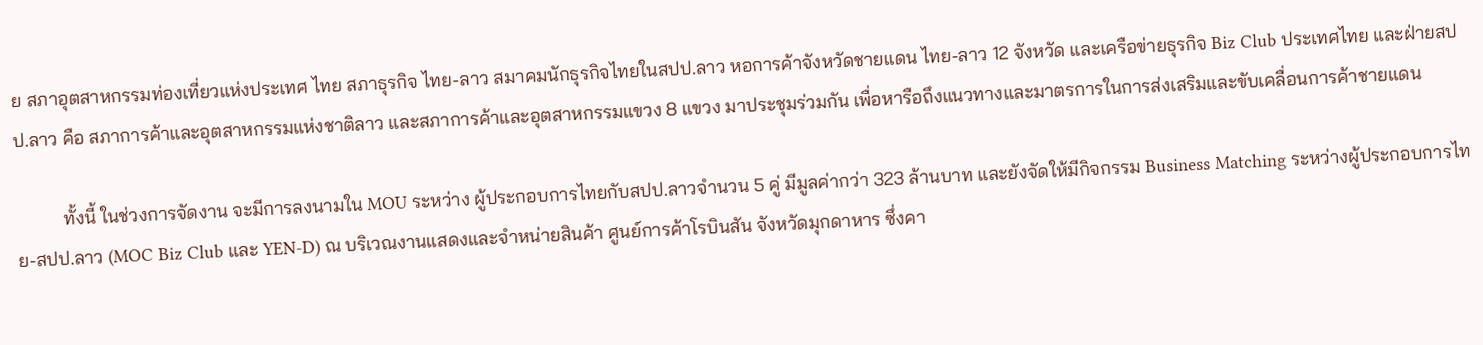ย สภาอุตสาหกรรมท่องเที่ยวแห่งประเทศ ไทย สภาธุรกิจ ไทย-ลาว สมาคมนักธุรกิจไทยในสปป.ลาว หอการค้าจังหวัดชายแดน ไทย-ลาว 12 จังหวัด และเครือข่ายธุรกิจ Biz Club ประเทศไทย และฝ่ายสปป.ลาว คือ สภาการค้าและอุตสาหกรรมแห่งชาติลาว และสภาการค้าและอุตสาหกรรมแขวง 8 แขวง มาประชุมร่วมกัน เพื่อหารือถึงแนวทางและมาตรการในการส่งเสริมและขับเคลื่อนการค้าชายแดน

          ทั้งนี้ ในช่วงการจัดงาน จะมีการลงนามใน MOU ระหว่าง ผู้ประกอบการไทยกับสปป.ลาวจำนวน 5 คู่ มีมูลค่ากว่า 323 ล้านบาท และยังจัดให้มีกิจกรรม Business Matching ระหว่างผู้ประกอบการไทย-สปป.ลาว (MOC Biz Club และ YEN-D) ณ บริเวณงานแสดงและจำหน่ายสินค้า ศูนย์การค้าโรบินสัน จังหวัดมุกดาหาร ซึ่งคา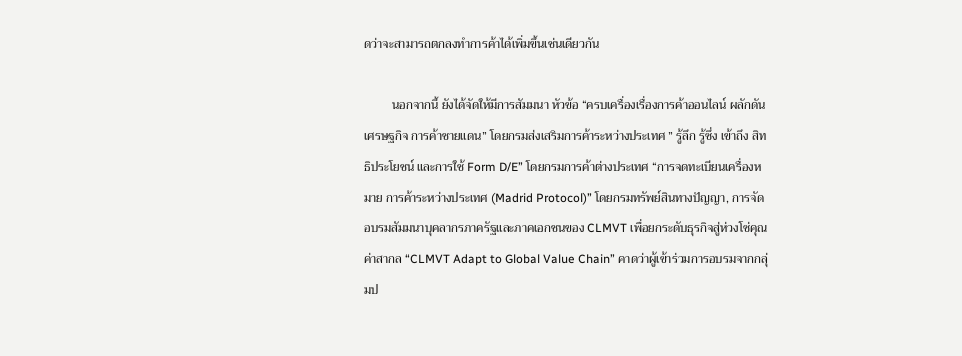ดว่าจะสามารถตกลงทำการค้าได้เพิ่มขึ้นเช่นเดียวกัน

         นอกจากนี้ ยังได้จัดให้มีการสัมมนา หัวข้อ “ครบเครื่องเรื่องการค้าออนไลน์ ผลักดันเศรษฐกิจ การค้าชายแดน” โดยกรมส่งเสริมการค้าระหว่างประเทศ ” รู้ลึก รู้ซึ่ง เข้าถึง สิทธิประโยชน์ และการใช้ Form D/E” โดยกรมการค้าต่างประเทศ “การจดทะเบียนเครื่องหมาย การค้าระหว่างประเทศ (Madrid Protocol)” โดยกรมทรัพย์สินทางปัญญา, การจัดอบรมสัมมนาบุคลากรภาครัฐและภาคเอกชนของ CLMVT เพื่อยกระดับธุรกิจสู่ห่วงโซ่คุณค่าสากล “CLMVT Adapt to Global Value Chain” คาดว่าผู้เข้าร่วมการอบรมจากกลุ่มป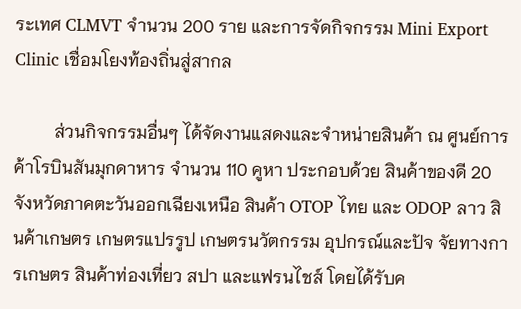ระเทศ CLMVT จำนวน 200 ราย และการจัดกิจกรรม Mini Export Clinic เชื่อมโยงท้องถิ่นสู่สากล

         ส่วนกิจกรรมอื่นๆ ได้จัดงานแสดงและจำหน่ายสินค้า ณ ศูนย์การค้าโรบินสันมุกดาหาร จำนวน 110 คูหา ประกอบด้วย สินค้าของดี 20 จังหวัดภาคตะวันออกเฉียงเหนือ สินค้า OTOP ไทย และ ODOP ลาว สินค้าเกษตร เกษตรแปรรูป เกษตรนวัตกรรม อุปกรณ์และปัจ จัยทางการเกษตร สินค้าท่องเที่ยว สปา และแฟรนไชส์ โดยได้รับค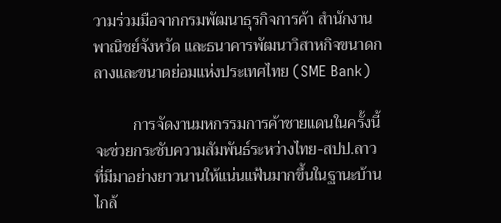วามร่วมมือจากกรมพัฒนาธุรกิจการค้า สำนักงานพาณิชย์จังหวัด และธนาคารพัฒนาวิสาหกิจขนาดกลางและขนาดย่อมแห่งประเทศไทย (SME Bank)

          การจัดงานมหกรรมการค้าชายแดนในครั้งนี้ จะช่วยกระชับความสัมพันธ์ระหว่างไทย-สปป.ลาว ที่มีมาอย่างยาวนานให้แน่นแฟ้นมากขึ้นในฐานะบ้านไกล้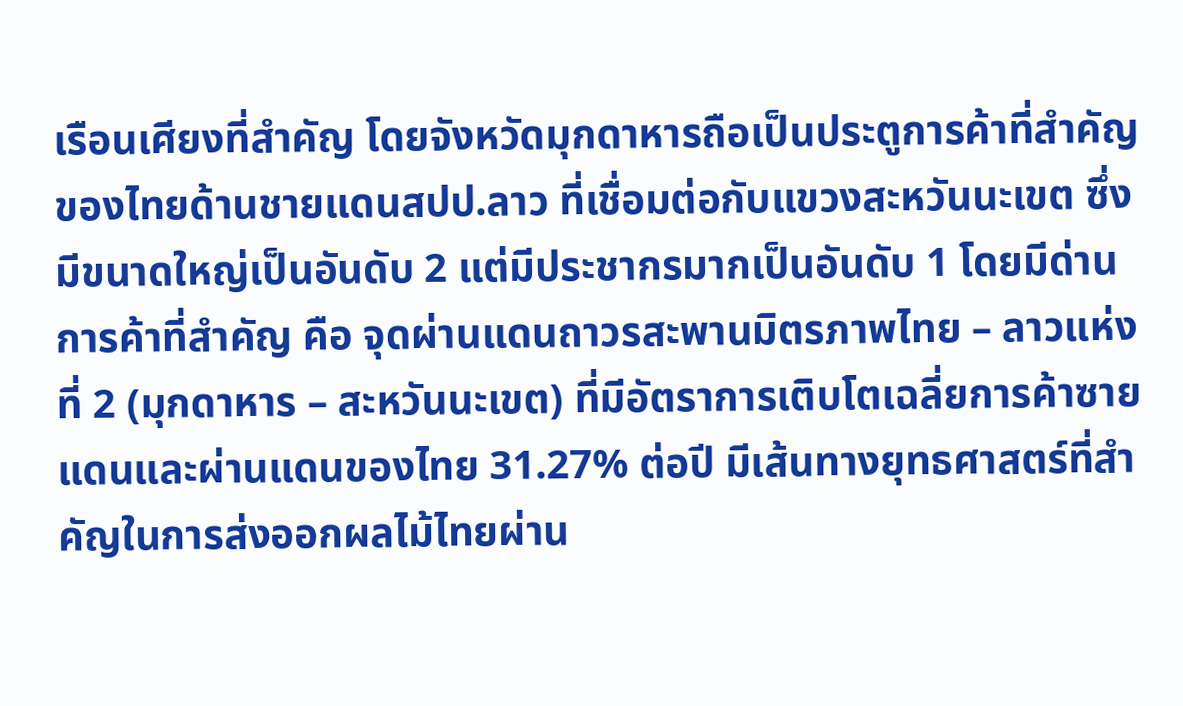เรือนเศียงที่สำคัญ โดยจังหวัดมุกดาหารถือเป็นประตูการค้าที่สำคัญของไทยด้านชายแดนสปป.ลาว ที่เชื่อมต่อกับแขวงสะหวันนะเขต ซึ่งมีขนาดใหญ่เป็นอันดับ 2 แต่มีประชากรมากเป็นอันดับ 1 โดยมีด่านการค้าที่สำคัญ คือ จุดผ่านแดนถาวรสะพานมิตรภาพไทย – ลาวแห่งที่ 2 (มุกดาหาร – สะหวันนะเขต) ที่มีอัตราการเติบโตเฉลี่ยการค้าซายแดนและผ่านแดนของไทย 31.27% ต่อปี มีเส้นทางยุทธศาสตร์ที่สำคัญในการส่งออกผลไม้ไทยผ่าน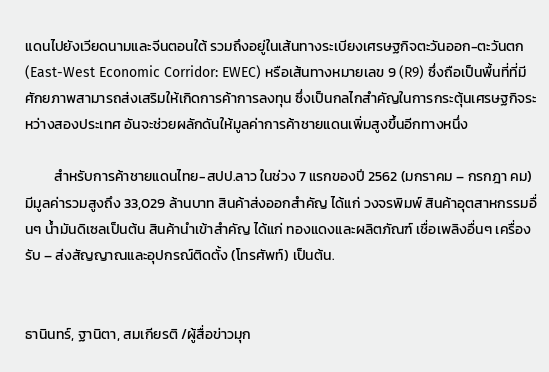แดนไปยังเวียดนามและจีนตอนใต้ รวมถึงอยู่ในเส้นทางระเบียงเศรษฐกิจตะวันออก-ตะวันตก (East-West Economic Corridor: EWEC) หรือเส้นทางหมายเลข 9 (R9) ซึ่งถือเป็นพื้นที่ที่มีศักยภาพสามารถส่งเสริมให้เกิดการค้าการลงทุน ซึ่งเป็นกลไกสำคัญในการกระตุ้นเศรษฐกิจระหว่างสองประเทศ อันจะช่วยผลักดันให้มูลค่าการค้าชายแดนเพิ่มสูงขึ้นอีกทางหนึ่ง

         สำหรับการค้าชายแดนไทย-สปป.ลาว ในช่วง 7 แรกของปี 2562 (มกราคม – กรกฎา คม) มีมูลค่ารวมสูงถึง 33,029 ล้านบาท สินค้าส่งออกสำคัญ ได้แก่ วงจรพิมพ์ สินค้าอุตสาหกรรมอื่นๆ น้ำมันดิเซลเป็นต้น สินค้านำเข้าสำคัญ ได้แก่ ทองแดงและผลิตภัณฑ์ เชื่อเพลิงอื่นๆ เครื่องรับ – ส่งสัญญาณและอุปกรณ์ติดตั้ง (โทรศัพท์) เป็นต้น.


ธานินทร์, ฐานิตา, สมเกียรติ /ผู้สื่อข่าวมุก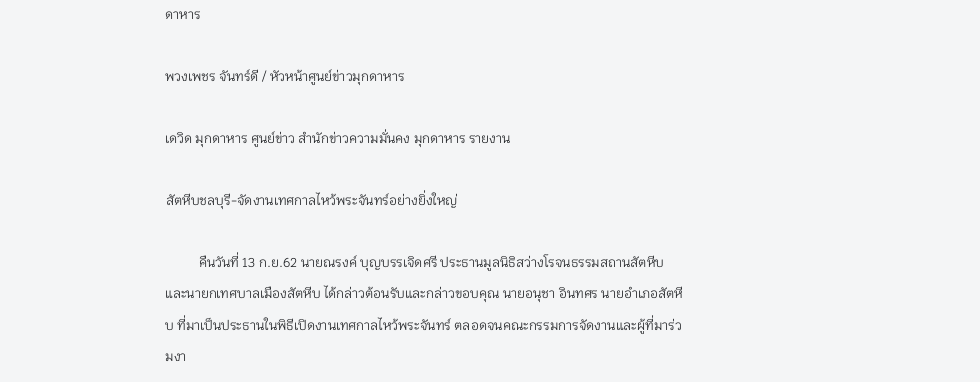ดาหาร

พวงเพชร จันทร์ดี / หัวหน้าศูนย์ข่าวมุกดาหาร

เดวิด มุกดาหาร ศูนย์ข่าว สำนักข่าวความมั่นคง มุกดาหาร รายงาน

สัตหีบชลบุรี-จัดงานเทศกาลไหว้พระจันทร์อย่างยิ่งใหญ่

          คืนวันที่ 13 ก.ย.62 นายณรงค์ บุญบรรเจิดศรี ประธานมูลนิธิสว่างโรจนธรรมสถานสัตหีบและนายกเทศบาลเมืองสัตหีบ ได้กล่าวต้อนรับและกล่าวขอบคุณ นายอนุชา อินทศร นายอำเภอสัตหีบ ที่มาเป็นประธานในพิธีเปิดงานเทศกาลไหว้พระจันทร์ ตลอดจนคณะกรรมการจัดงานและผู้ที่มาร่วมงา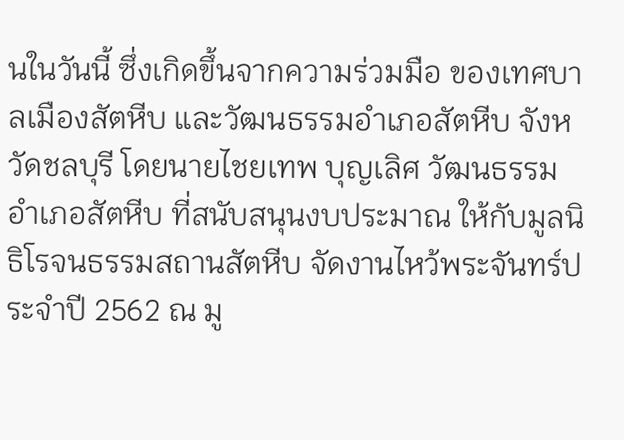นในวันนี้ ซึ่งเกิดขึ้นจากความร่วมมือ ของเทศบาลเมืองสัตหีบ และวัฒนธรรมอำเภอสัตหีบ จังหวัดชลบุรี โดยนายไชยเทพ บุญเลิศ วัฒนธรรมอำเภอสัตหีบ ที่สนับสนุนงบประมาณ ให้กับมูลนิธิโรจนธรรมสถานสัตหีบ จัดงานไหว้พระจันทร์ประจำปี 2562 ณ มู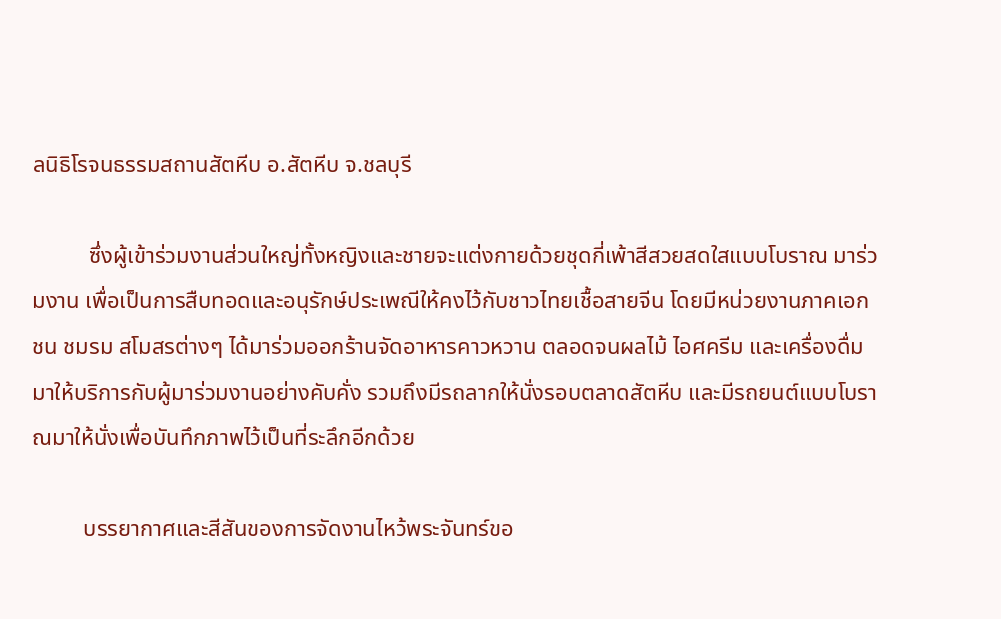ลนิธิโรจนธรรมสถานสัตหีบ อ.สัตหีบ จ.ชลบุรี

          ซึ่งผู้เข้าร่วมงานส่วนใหญ่ทั้งหญิงและชายจะแต่งกายด้วยชุดกี่เพ้าสีสวยสดใสแบบโบราณ มาร่วมงาน เพื่อเป็นการสืบทอดและอนุรักษ์ประเพณีให้คงไว้กับชาวไทยเชื้อสายจีน โดยมีหน่วยงานภาคเอกชน ชมรม สโมสรต่างๆ ได้มาร่วมออกร้านจัดอาหารคาวหวาน ตลอดจนผลไม้ ไอศครีม และเครื่องดื่มมาให้บริการกับผู้มาร่วมงานอย่างคับคั่ง รวมถึงมีรถลากให้นั่งรอบตลาดสัตหีบ และมีรถยนต์แบบโบราณมาให้นั่งเพื่อบันทึกภาพไว้เป็นที่ระลึกอีกด้วย

         บรรยากาศและสีสันของการจัดงานไหว้พระจันทร์ขอ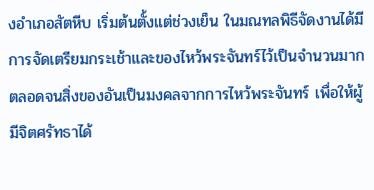งอำเภอสัตหีบ เริ่มต้นตั้งแต่ช่วงเย็น ในมณทลพิธีจัดงานได้มีการจัดเตรียมกระเช้าและของไหว้พระจันทร์ไว้เป็นจำนวนมาก ตลอดจนสิ่งของอันเป็นมงคลจากการไหว้พระจันทร์ เพื่อให้ผู้มีจิตศรัทธาได้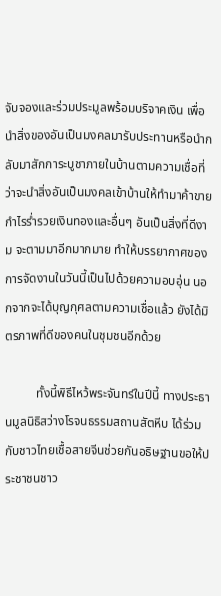จับจองและร่วมประมูลพร้อมบริจาคเงิน เพื่อนำสิ่งของอันเป็นมงคลมารับประทานหรือนำกลับมาสักการะบูชาภายในบ้านตามความเชื่อที่ว่าจะนำสิ่งอันเป็นมงคลเข้าบ้านให้ทำมาค้าขายกำไรร่ำรวยเงินทองและอื่นๆ อันเป็นสิ่งที่ดีงาม จะตามมาอีกมากมาย ทำให้บรรยากาศของการจัดงานในวันนี้เป็นไปด้วยความอบอุ่น นอกจากจะได้บุญกุศลตามความเชื่อแล้ว ยังได้มิตรภาพที่ดีของคนในชุมชนอีกด้วย

          ทั้งนี้พิธีไหว้พระจันทร์ในปีนี้ ทางประธานมูลนิธิสว่างโรจนธรรมสถานสัตหีบ ได้ร่วมกับชาวไทยเชื้อสายจีนช่วยกันอธิษฐานขอให้ประชาชนชาว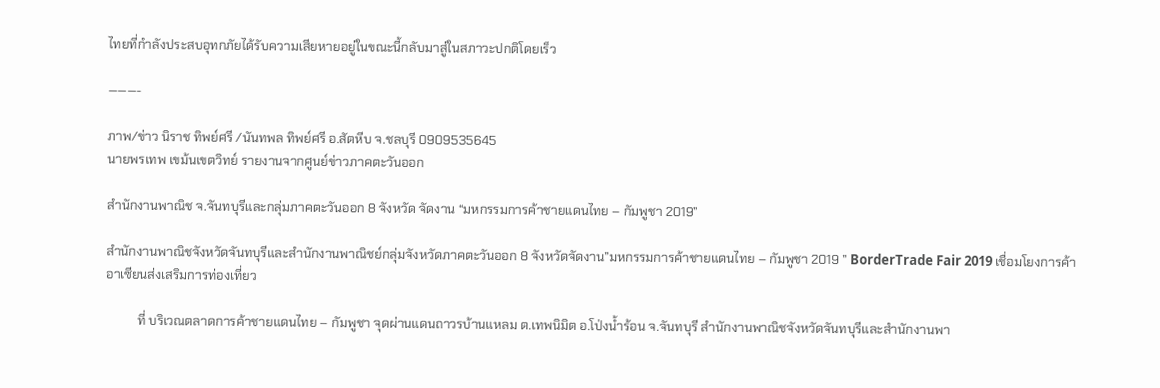ไทยที่กำลังประสบอุทกภัยได้รับความเสียหายอยู่ในขณะนี้กลับมาสู่ในสภาวะปกติโดยเร็ว

———-

ภาพ/ข่าว นิราช ทิพย์ศรี /นันทพล ทิพย์ศรี อ.สัตหีบ จ.ชลบุรี 0909535645
นายพรเทพ เขม้นเขตวิทย์ รายงานจากศูนย์ข่าวภาคตะวันออก

สำนักงานพาณิช จ.จันทบุรีและกลุ่มภาคตะวันออก 8 จังหวัด จัดงาน “มหกรรมการค้าชายแดนไทย – กัมพูชา 2019”

สำนักงานพาณิชจังหวัดจันทบุรีและสำนักงานพาณิชย์กลุ่มจังหวัดภาคตะวันออก 8 จังหวัดจัดงาน”มหกรรมการค้าชายแดนไทย – กัมพูชา 2019 ” BorderTrade Fair 2019 เชื่อมโยงการค้าอาเซียนส่งเสริมการท่องเที่ยว

          ที่ บริเวณตลาดการค้าชายแดนไทย – กัมพูชา จุดผ่านแดนถาวรบ้านแหลม ต.เทพนิมิต อ.โป่งน้ำร้อน จ.จันทบุรี สำนักงานพาณิชจังหวัดจันทบุรีและสำนักงานพา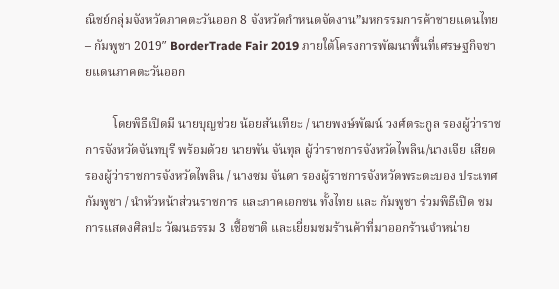ณิชย์กลุ่มจังหวัดภาคตะวันออก 8 จังหวัดกำหนดจัดงาน”มหกรรมการค้าชายแดนไทย – กัมพูชา 2019″ BorderTrade Fair 2019 ภายใต้โครงการพัฒนาพื้นที่เศรษฐกิจชายแดนภาคตะวันออก

         โดยพิธีเปิดมี นายบุญช่วย น้อยสันเทียะ / นายพงษ์พัฒน์ วงศ์ตระกูล รองผู้ว่าราชการจังหวัดจันทบุรี พร้อมด้วย นายพัน จันทุล ผู้ว่าราชการจังหวัดไพลิน/นางเจีย เสียด รองผู้ว่าราชการจังหวัดไพลิน / นางซม จันดา รองผู้ราชการจังหวัดพระตะบอง ประเทศกัมพูชา / นำหัวหน้าส่วนราชการ และภาคเอกชน ทั้งไทย และ กัมพูชา ร่วมพิธีเปิด ชมการแสดงศิลปะ วัฒนธรรม 3 เชื้อชาติ และเยี่ยมชมร้านค้าที่มาออกร้านจำหน่าย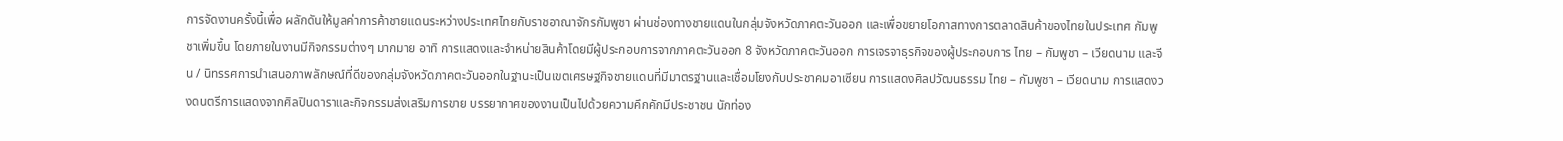การจัดงานครั้งนี้เพื่อ ผลักดันให้มูลค่าการค้าชายแดนระหว่างประเทศไทยกับราชอาณาจักรกัมพูชา ผ่านช่องทางชายแดนในกลุ่มจังหวัดภาคตะวันออก และเพื่อขยายโอกาสทางการตลาดสินค้าของไทยในประเทศ กัมพูชาเพิ่มขึ้น โดยภายในงานมีกิจกรรมต่างๆ มากมาย อาทิ การแสดงและจำหน่ายสินค้าโดยมีผู้ประกอบการจากภาคตะวันออก 8 จังหวัดภาคตะวันออก การเจรจาธุรกิจของผู้ประกอบการ ไทย – กัมพูชา – เวียดนาม และจีน / นิทรรศการนำเสนอภาพลักษณ์ที่ดีของกลุ่มจังหวัดภาคตะวันออกในฐานะเป็นเขตเศรษฐกิจชายแดนที่มีมาตรฐานและเชื่อมโยงกับประชาคมอาเซียน การแสดงศิลปวัฒนธรรม ไทย – กัมพูชา – เวียดนาม การแสดงวงดนตรีการแสดงจากศิลปินดาราและกิจกรรมส่งเสริมการขาย บรรยากาศของงานเป็นไปด้วยความคึกคักมีประชาชน นักท่อง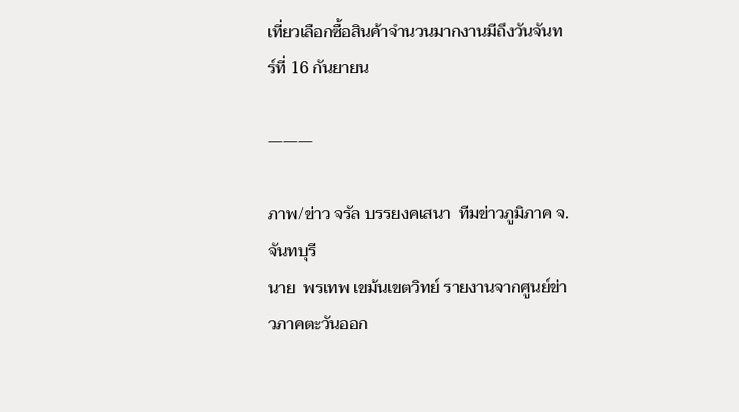เที่ยวเลือกซื้อสินค้าจำนวนมากงานมีถึงวันจันทร์ที่ 16 กันยายน

———

ภาพ/ข่าว จรัล บรรยงคเสนา  ทีมข่าวภูมิภาค จ.จันทบุรี
นาย  พรเทพ เขม้นเขตวิทย์ รายงานจากศูนย์ข่าวภาคตะวันออก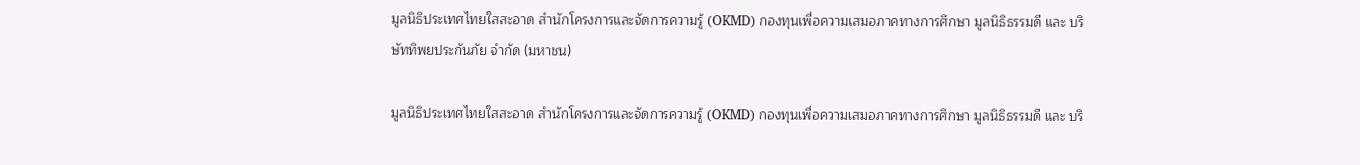มูลนิธิประเทศไทยใสสะอาด สำนักโครงการและจัดการความรู้ (OKMD) กองทุนเพื่อความเสมอภาคทางการศึกษา มูลนิธิธรรมดี และ บริษัททิพยประกันภัย จำกัด (มหาชน)

มูลนิธิประเทศไทยใสสะอาด สำนักโครงการและจัดการความรู้ (OKMD) กองทุนเพื่อความเสมอภาคทางการศึกษา มูลนิธิธรรมดี และ บริ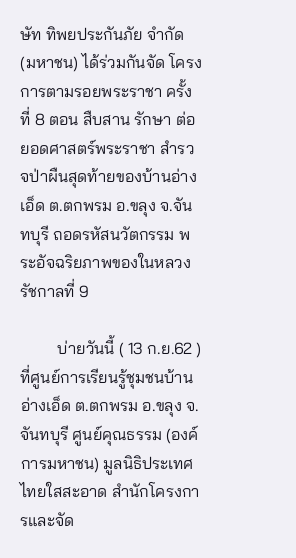ษัท ทิพยประกันภัย จำกัด (มหาชน) ได้ร่วมกันจัด โครงการตามรอยพระราชา ครั้งที่ 8 ตอน สืบสาน รักษา ต่อยอดศาสตร์พระราชา สำรวจป่าผืนสุดท้ายของบ้านอ่างเอ็ด ต.ตกพรม อ.ขลุง จ.จันทบุรี ถอดรหัสนวัตกรรม พระอัจฉริยภาพของในหลวง รัชกาลที่ 9

         บ่ายวันนี้ ( 13 ก.ย.62 ) ที่ศูนย์การเรียนรู้ชุมชนบ้านอ่างเอ็ด ต.ตกพรม อ.ขลุง จ. จันทบุรี ศูนย์คุณธรรม (องค์การมหาชน) มูลนิธิประเทศไทยใสสะอาด สำนักโครงการและจัด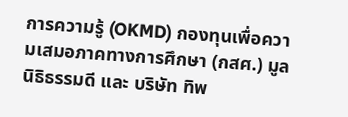การความรู้ (OKMD) กองทุนเพื่อความเสมอภาคทางการศึกษา (กสศ.) มูลนิธิธรรมดี และ บริษัท ทิพ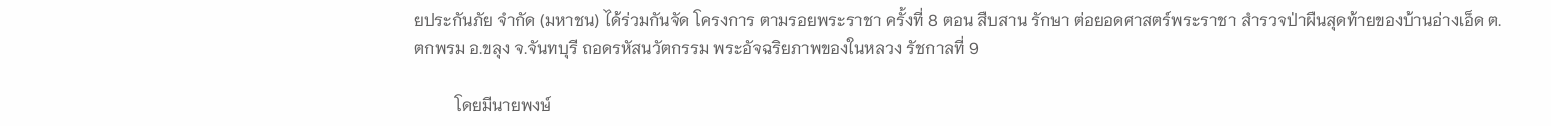ยประกันภัย จำกัด (มหาชน) ได้ร่วมกันจัด โครงการ ตามรอยพระราชา ครั้งที่ 8 ตอน สืบสาน รักษา ต่อยอดศาสตร์พระราชา สำรวจป่าผืนสุดท้ายของบ้านอ่างเอ็ด ต.ตกพรม อ.ขลุง จ.จันทบุรี ถอดรหัสนวัตกรรม พระอัจฉริยภาพของในหลวง รัชกาลที่ 9

          โดยมีนายพงษ์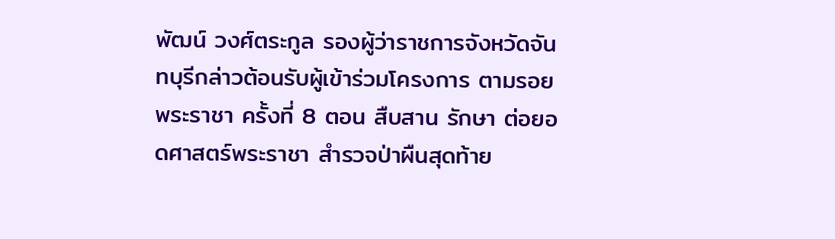พัฒน์ วงศ์ตระกูล รองผู้ว่าราชการจังหวัดจันทบุรีกล่าวต้อนรับผู้เข้าร่วมโครงการ ตามรอยพระราชา ครั้งที่ 8 ตอน สืบสาน รักษา ต่อยอดศาสตร์พระราชา สำรวจป่าผืนสุดท้าย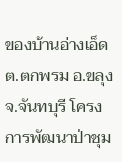ของบ้านอ่างเอ็ด ต.ตกพรม อ.ขลุง จ.จันทบุรี โครงการพัฒนาป่าชุม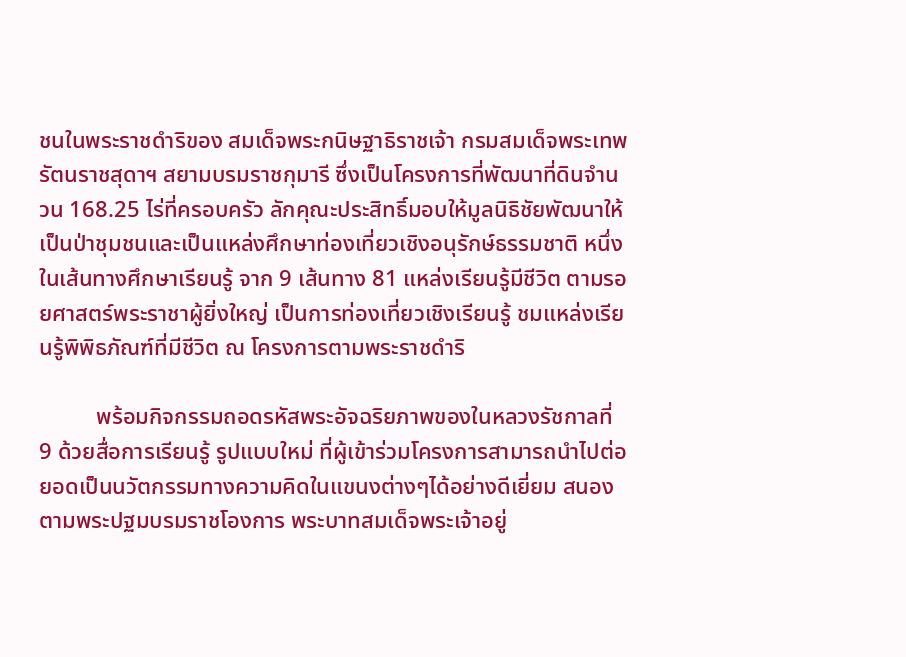ชนในพระราชดำริของ สมเด็จพระกนิษฐาธิราชเจ้า กรมสมเด็จพระเทพรัตนราชสุดาฯ สยามบรมราชกุมารี ซึ่งเป็นโครงการที่พัฒนาที่ดินจำนวน 168.25 ไร่ที่ครอบครัว ลักคุณะประสิทธิ์มอบให้มูลนิธิชัยพัฒนาให้เป็นป่าชุมชนและเป็นแหล่งศึกษาท่องเที่ยวเชิงอนุรักษ์ธรรมชาติ หนึ่งในเส้นทางศึกษาเรียนรู้ จาก 9 เส้นทาง 81 แหล่งเรียนรู้มีชีวิต ตามรอยศาสตร์พระราชาผู้ยิ่งใหญ่ เป็นการท่องเที่ยวเชิงเรียนรู้ ชมแหล่งเรียนรู้พิพิธภัณฑ์ที่มีชีวิต ณ โครงการตามพระราชดำริ

          พร้อมกิจกรรมถอดรหัสพระอัจฉริยภาพของในหลวงรัชกาลที่ 9 ด้วยสื่อการเรียนรู้ รูปแบบใหม่ ที่ผู้เข้าร่วมโครงการสามารถนำไปต่อยอดเป็นนวัตกรรมทางความคิดในแขนงต่างๆได้อย่างดีเยี่ยม สนองตามพระปฐมบรมราชโองการ พระบาทสมเด็จพระเจ้าอยู่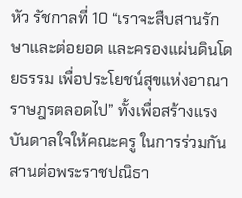หัว รัชกาลที่ 10 “เราจะสืบสานรักษาและต่อยอด และครองแผ่นดินโดยธรรม เพื่อประโยชน์สุขแห่งอาณาราษฎรตลอดไป” ทั้งเพื่อสร้างแรงบันดาลใจให้คณะครู ในการร่วมกันสานต่อพระราชปณิธา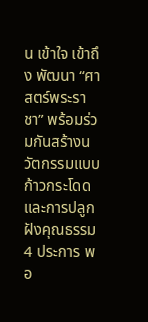น เข้าใจ เข้าถึง พัฒนา “ศาสตร์พระราชา” พร้อมร่วมกันสร้างนวัตกรรมแบบก้าวกระโดด และการปลูกฝังคุณธรรม 4 ประการ พอ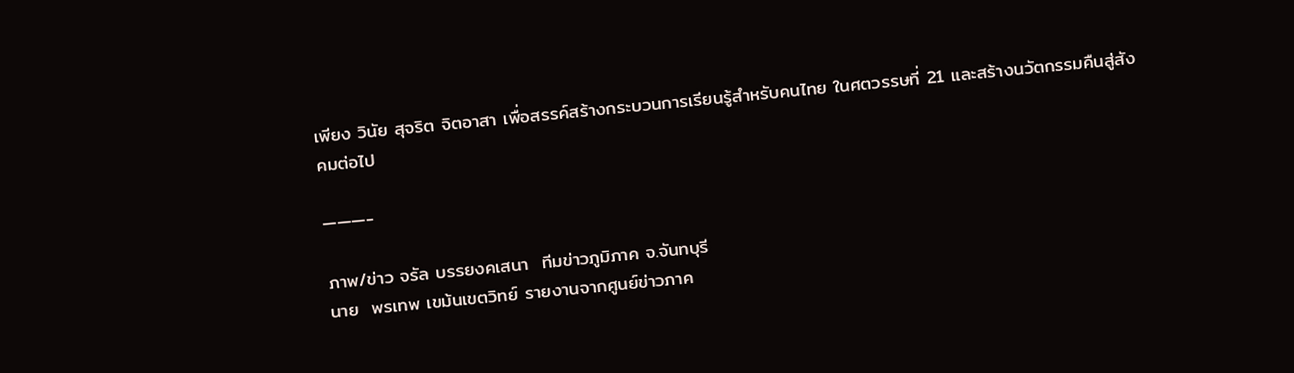เพียง วินัย สุจริต จิตอาสา เพื่อสรรค์สร้างกระบวนการเรียนรู้สำหรับคนไทย ในศตวรรษที่ 21 และสร้างนวัตกรรมคืนสู่สังคมต่อไป

———-

ภาพ/ข่าว จรัล บรรยงคเสนา  ทีมข่าวภูมิภาค จ.จันทบุรี
นาย  พรเทพ เขม้นเขตวิทย์ รายงานจากศูนย์ข่าวภาค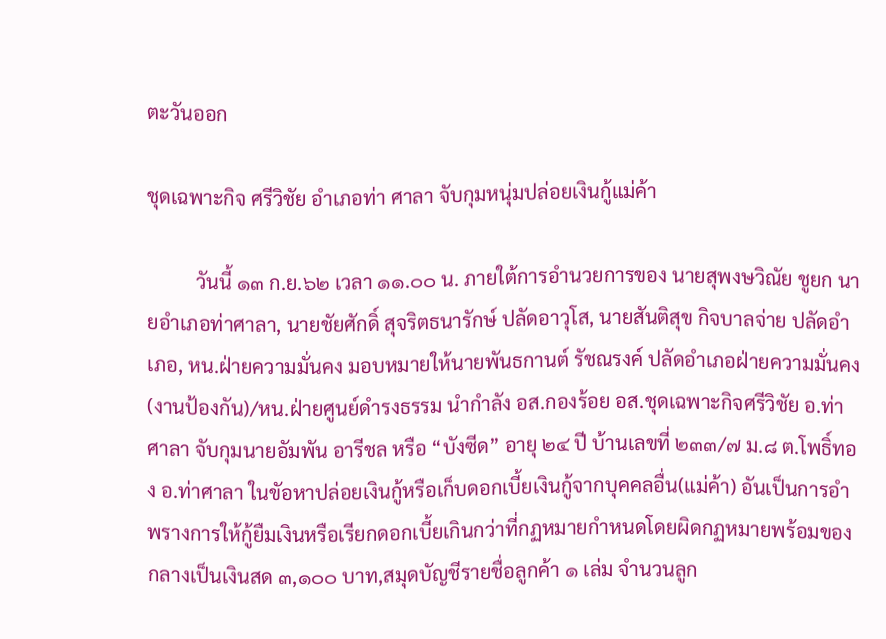ตะวันออก

ชุดเฉพาะกิจ ศรีวิชัย อำเภอท่า ศาลา จับกุมหนุ่มปล่อยเงินกู้แม่ค้า

          วันนี้ ๑๓ ก.ย.๖๒ เวลา ๑๑.๐๐ น. ภายใต้การอำนวยการของ นายสุพงษวิณัย ชูยก นายอำเภอท่าศาลา, นายชัยศักดิ์ สุจริตธนารักษ์ ปลัดอาวุโส, นายสันติสุข กิจบาลจ่าย ปลัดอำเภอ, หน.ฝ่ายความมั่นคง มอบหมายให้นายพันธกานต์ รัชณรงค์ ปลัดอำเภอฝ่ายความมั่นคง(งานป้องกัน)/หน.ฝ่ายศูนย์ดำรงธรรม นำกำลัง อส.กองร้อย อส.ชุดเฉพาะกิจศรีวิชัย อ.ท่าศาลา จับกุมนายอัมพัน อารีชล หรือ “บังซีด” อายุ ๒๔ ปี บ้านเลขที่ ๒๓๓/๗ ม.๘ ต.โพธิ์ทอง อ.ท่าศาลา ในขัอหาปล่อยเงินกู้หรือเก็บดอกเบี้ยเงินกู้จากบุคคลอื่น(แม่ค้า) อันเป็นการอำพรางการให้กู้ยืมเงินหรือเรียกดอกเบี้ยเกินกว่าที่กฏหมายกำหนดโดยผิดกฏหมายพร้อมของกลางเป็นเงินสด ๓,๑๐๐ บาท,สมุดบัญชีรายชื่อลูกค้า ๑ เล่ม จำนวนลูก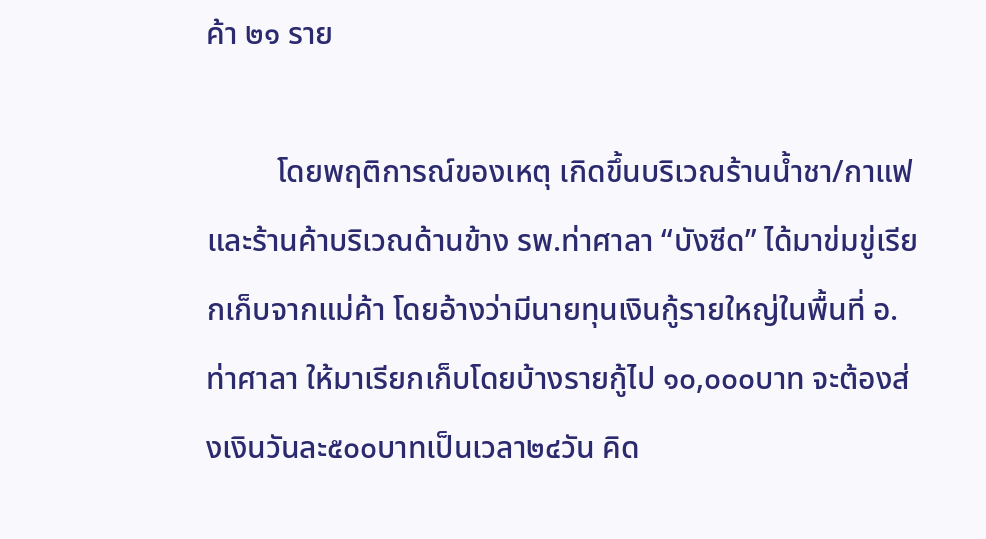ค้า ๒๑ ราย

         โดยพฤติการณ์ของเหตุ เกิดขึ้นบริเวณร้านน้ำชา/กาแฟ และร้านค้าบริเวณด้านข้าง รพ.ท่าศาลา “บังซีด” ได้มาข่มขู่เรียกเก็บจากแม่ค้า โดยอ้างว่ามีนายทุนเงินกู้รายใหญ่ในพื้นที่ อ.ท่าศาลา ให้มาเรียกเก็บโดยบ้างรายกู้ไป ๑๐,๐๐๐บาท จะต้องส่งเงินวันละ๕๐๐บาทเป็นเวลา๒๔วัน คิด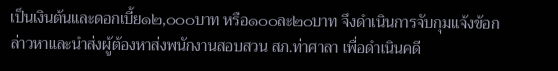เป็นเงินต้นและดอกเบี้ย๑๒,๐๐๐บาท หรือ๑๐๐ละ๒๐บาท จึงดำเนินการจับกุมแจ้งข้อกล่าวหาและนำส่งผู้ต้องหาส่งพนักงานสอบสวน สภ.ท่าศาลา เพื่อดำเนินคดี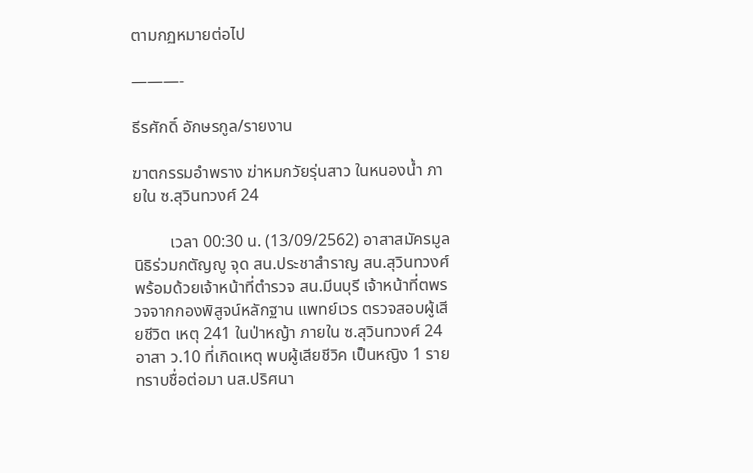ตามกฏหมายต่อไป

———-

ธีรศักดิ์ อักษรกูล/รายงาน

ฆาตกรรมอำพราง ฆ่าหมกวัยรุ่นสาว ในหนองน้ำ ภายใน ซ.สุวินทวงศ์ 24

         เวลา 00:30 น. (13/09/2562) อาสาสมัครมูลนิธิร่วมกตัญญู จุด สน.ประชาสำราญ สน.สุวินทวงศ์ พร้อมด้วยเจ้าหน้าที่ตำรวจ สน.มีนบุรี เจ้าหน้าที่ตพรวจจากกองพิสูจน์หลักฐาน แพทย์เวร ตรวจสอบผู้เสียชีวิต เหตุ 241 ในป่าหญ้า ภายใน ซ.สุวินทวงศ์ 24 อาสา ว.10 ที่เกิดเหตุ พบผู้เสียชีวิค เป็นหญิง 1 ราย ทราบชื่อต่อมา นส.ปริศนา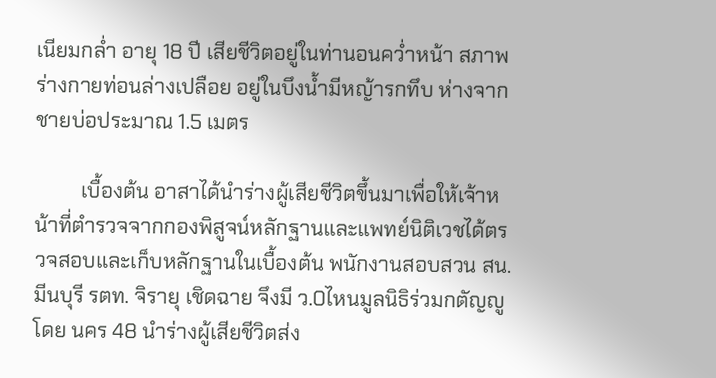เนียมกล่ำ อายุ 18 ปี เสียชีวิตอยู่ในท่านอนคว่ำหน้า สภาพร่างกายท่อนล่างเปลือย อยู่ในบึงน้ำมีหญ้ารกทึบ ห่างจากชายบ่อประมาณ 1.5 เมตร

         เบื้องต้น อาสาได้นำร่างผู้เสียชีวิตขึ้นมาเพื่อให้เจ้าหน้าที่ตำรวจจากกองพิสูจน์หลักฐานและแพทย์นิติเวชได้ตรวจสอบและเก็บหลักฐานในเบื้องต้น พนักงานสอบสวน สน.มีนบุรี รตท. จิรายุ เชิดฉาย จึงมี ว.0ไหนมูลนิธิร่วมกตัญญู โดย นคร 48 นำร่างผู้เสียชีวิตส่ง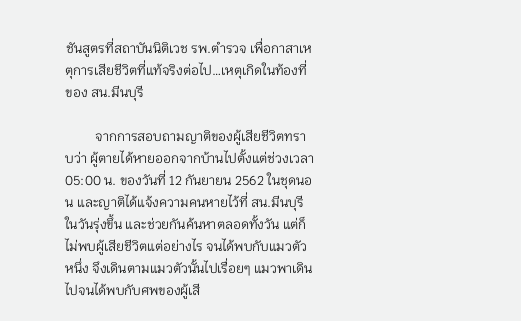ชันสูตรที่สถาบันนิติเวช รพ.ตำรวจ เพื่อกาสาเหตุการเสียชีวิตที่แท้จริงต่อไป…เหตุเกิดในท้องที่ของ สน.มีนบุรี

         จากการสอบถามญาติของผู้เสียชีวิตทราบว่า ผู้ตายได้หายออกจากบ้านไปตั้งแต่ช่วงเวลา 05:00 น. ของวันที่ 12 กันยายน 2562 ในชุดนอน และญาติได้แจ้งความคนหายไว้ที่ สน.มีนบุรี ในวันรุ่งขึ้น และช่วยกันค้นหาตลอดทั้งวัน แต่ก็ไม่พบผู้เสียชีวิตแต่อย่างไร จนได้พบกับแมวตัวหนึ่ง จึงเดินตามแมวตัวนั้นไปเรื่อยๆ แมวพาเดินไปจนได้พบกับศพของผู้เสี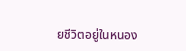ยชีวิตอยู่ในหนอง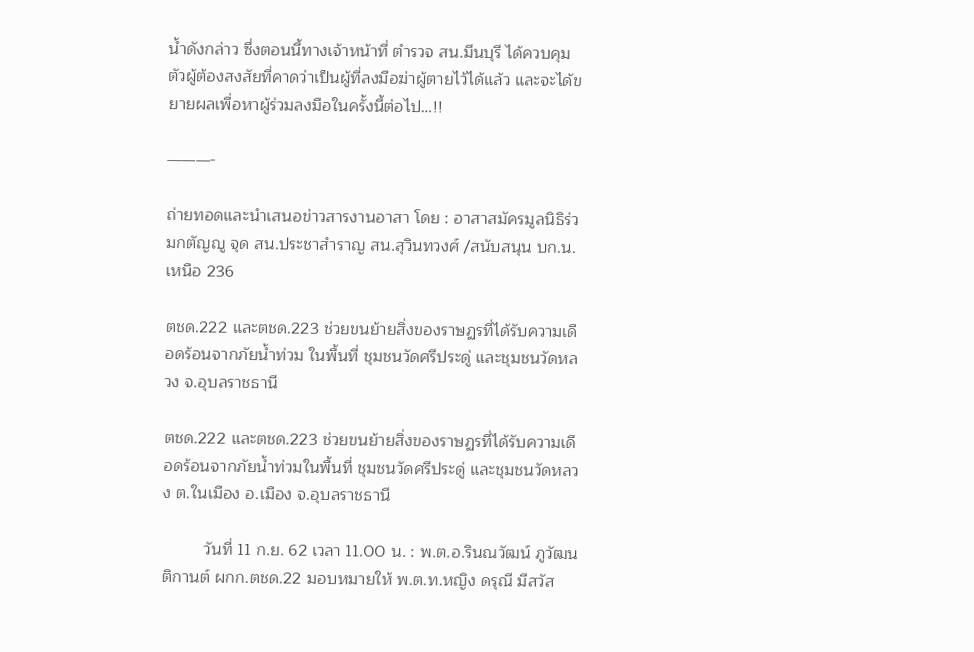น้ำดังกล่าว ซึ่งตอนนี้ทางเจ้าหน้าที่ ตำรวจ สน.มีนบุรี ได้ควบคุมตัวผู้ต้องสงสัยที่คาดว่าเป็นผู้ที่ลงมือฆ่าผู้ตายไว้ได้แล้ว และจะได้ขยายผลเพื่อหาผู้ร่วมลงมือในครั้งนี้ต่อไป…!!

———-

ถ่ายทอดและนำเสนอข่าวสารงานอาสา โดย : อาสาสมัครมูลนิธิร่วมกตัญญู จุด สน.ประชาสำราญ สน.สุวินทวงศ์ /สนับสนุน บก.น.เหนือ 236

ตชด.222 และตชด.223 ช่วยขนย้ายสิ่งของราษฏรที่ได้รับความเดือดร้อนจากภัยน้ำท่วม ในพื้นที่ ชุมชนวัดศรีประดู่ และชุมชนวัดหลวง จ.อุบลราชธานี

ตชด.222 และตชด.223 ช่วยขนย้ายสิ่งของราษฏรที่ได้รับความเดือดร้อนจากภัยน้ำท่วมในพื้นที่ ชุมชนวัดศรีประดู่ และชุมชนวัดหลวง ต.ในเมือง อ.เมือง จ.อุบลราชธานี

         วันที่ 11 ก.ย. 62 เวลา 11.00 น. : พ.ต.อ.รินณวัฒน์ ภูวัฒนติกานต์ ผกก.ตชด.22 มอบหมายให้ พ.ต.ท.หญิง ดรุณี มีสวัส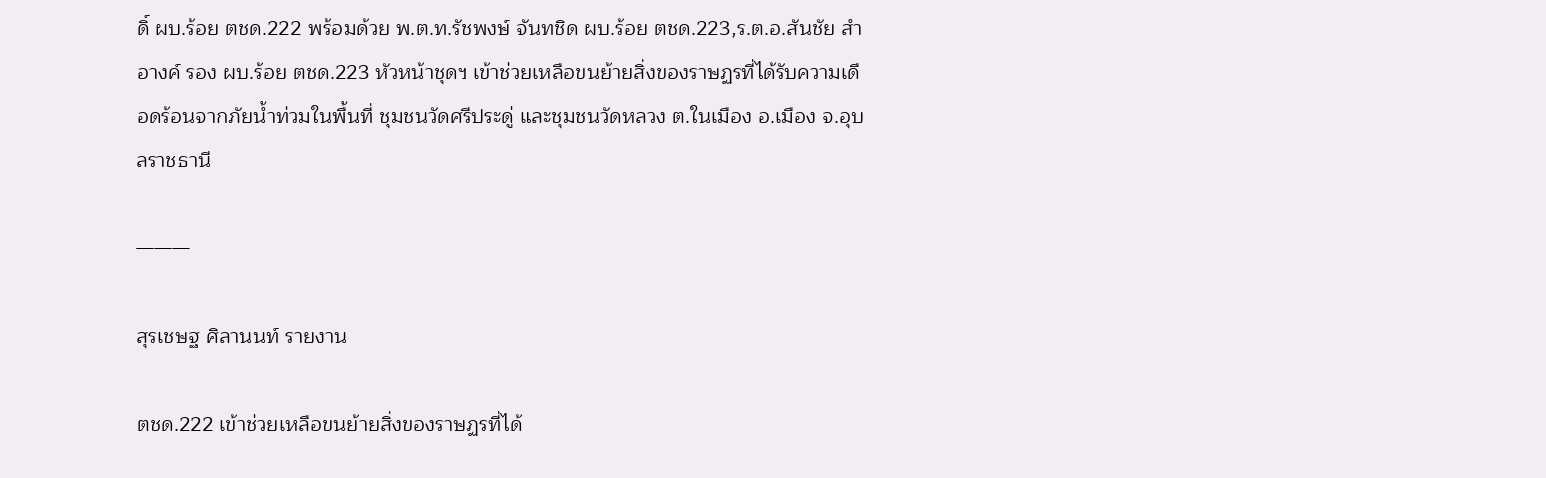ดิ์ ผบ.ร้อย ตชด.222 พร้อมด้วย พ.ต.ท.รัชพงษ์ จันทชิด ผบ.ร้อย ตชด.223,ร.ต.อ.สันชัย สำอางค์ รอง ผบ.ร้อย ตชด.223 หัวหน้าชุดฯ เข้าช่วยเหลือขนย้ายสิ่งของราษฏรที่ได้รับความเดือดร้อนจากภัยน้ำท่วมในพื้นที่ ชุมชนวัดศรีประดู่ และชุมชนวัดหลวง ต.ในเมือง อ.เมือง จ.อุบลราชธานี

———

สุรเชษฐ ศิลานนท์ รายงาน

ตชด.222 เข้าช่วยเหลือขนย้ายสิ่งของราษฏรที่ได้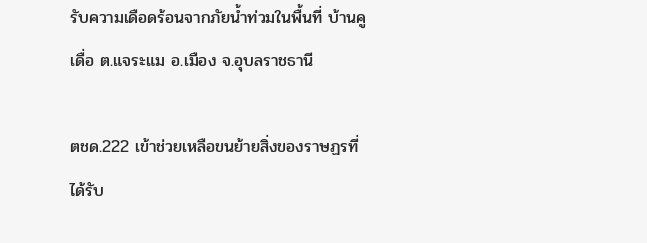รับความเดือดร้อนจากภัยน้ำท่วมในพื้นที่ บ้านคูเดื่อ ต.แจระแม อ.เมือง จ.อุบลราชธานี

ตชด.222 เข้าช่วยเหลือขนย้ายสิ่งของราษฏรที่ได้รับ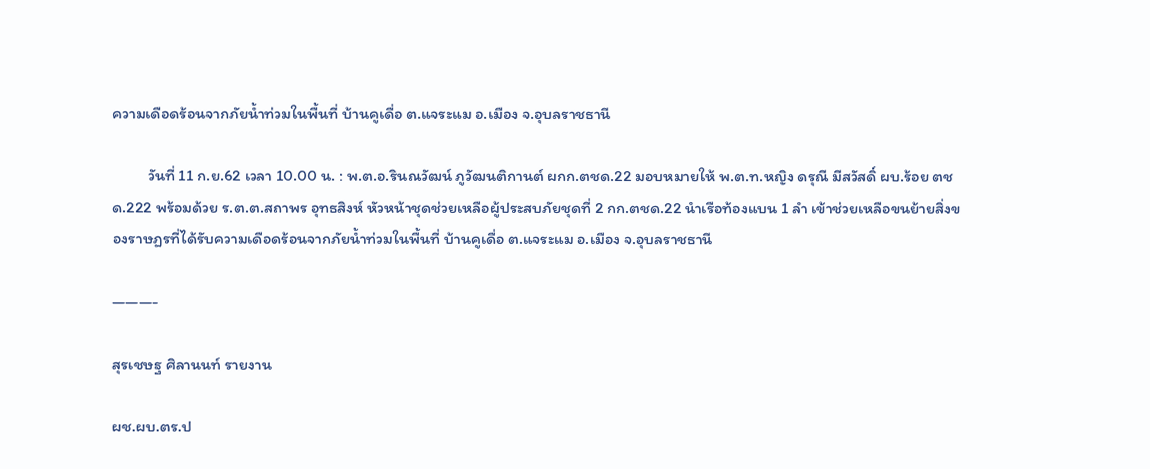ความเดือดร้อนจากภัยน้ำท่วมในพื้นที่ บ้านคูเดื่อ ต.แจระแม อ.เมือง จ.อุบลราชธานี

          วันที่ 11 ก.ย.62 เวลา 10.00 น. : พ.ต.อ.รินณวัฒน์ ภูวัฒนติกานต์ ผกก.ตชด.22 มอบหมายให้ พ.ต.ท.หญิง ดรุณี มีสวัสดิ์ ผบ.ร้อย ตชด.222 พร้อมด้วย ร.ต.ต.สถาพร อุทธสิงห์ หัวหน้าชุดช่วยเหลือผู้ประสบภัยชุดที่ 2 กก.ตชด.22 นำเรือท้องแบน 1 ลำ เข้าช่วยเหลือขนย้ายสิ่งของราษฏรที่ได้รับความเดือดร้อนจากภัยน้ำท่วมในพื้นที่ บ้านคูเดื่อ ต.แจระแม อ.เมือง จ.อุบลราชธานี

———-

สุรเชษฐ ศิลานนท์ รายงาน

ผช.ผบ.ตร.ป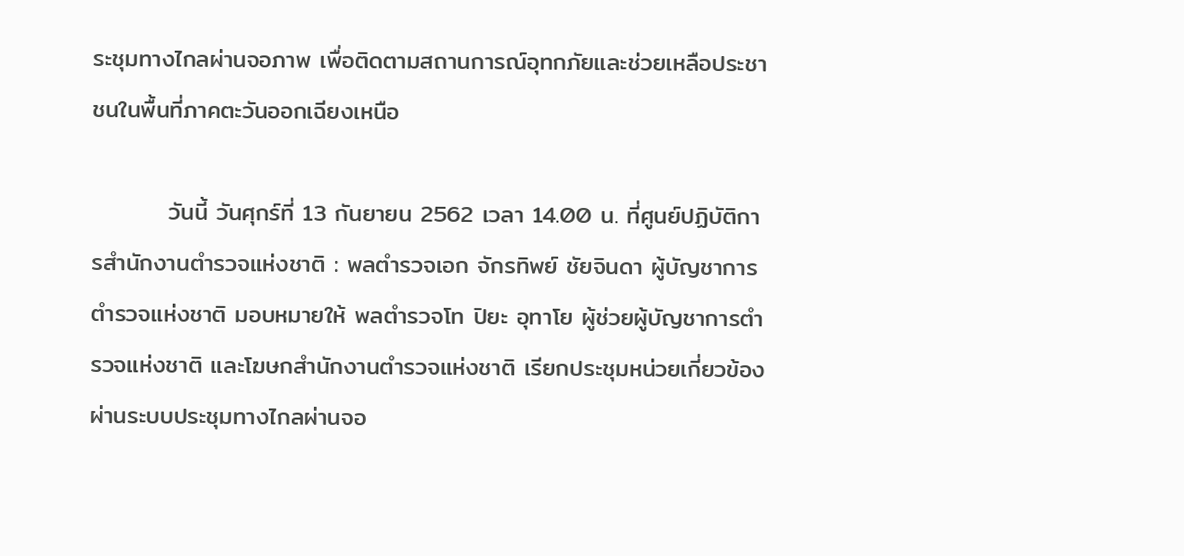ระชุมทางไกลผ่านจอภาพ เพื่อติดตามสถานการณ์อุทกภัยและช่วยเหลือประชาชนในพื้นที่ภาคตะวันออกเฉียงเหนือ

         วันนี้ วันศุกร์ที่ 13 กันยายน 2562 เวลา 14.00 น. ที่ศูนย์ปฏิบัติการสำนักงานตำรวจแห่งชาติ : พลตำรวจเอก จักรทิพย์ ชัยจินดา ผู้บัญชาการตำรวจแห่งชาติ มอบหมายให้ พลตำรวจโท ปิยะ อุทาโย ผู้ช่วยผู้บัญชาการตำรวจแห่งชาติ และโฆษกสำนักงานตำรวจแห่งชาติ เรียกประชุมหน่วยเกี่ยวข้องผ่านระบบประชุมทางไกลผ่านจอ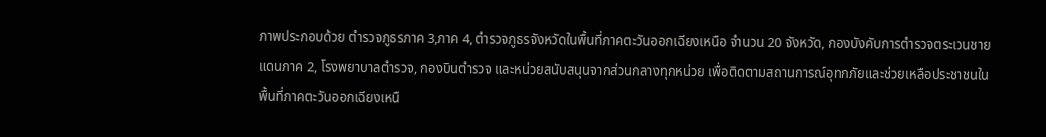ภาพประกอบด้วย ตำรวจภูธรภาค 3,ภาค 4, ตำรวจภูธรจังหวัดในพื้นที่ภาคตะวันออกเฉียงเหนือ จำนวน 20 จังหวัด, กองบังคับการตำรวจตระเวนชายแดนภาค 2, โรงพยาบาลตำรวจ, กองบินตำรวจ และหน่วยสนับสนุนจากส่วนกลางทุกหน่วย เพื่อติดตามสถานการณ์อุทกภัยและช่วยเหลือประชาชนในพื้นที่ภาคตะวันออกเฉียงเหนื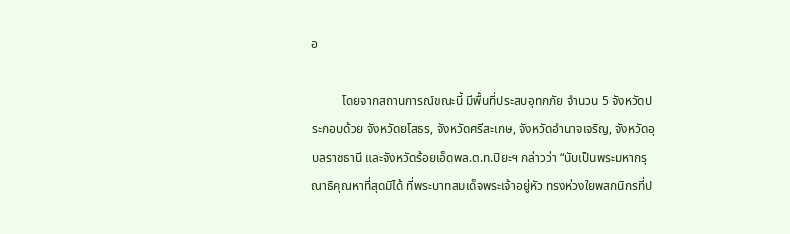อ

          โดยจากสถานการณ์ขณะนี้ มีพื้นที่ประสบอุทกภัย จำนวน 5 จังหวัดประกอบด้วย จังหวัดยโสธร, จังหวัดศรีสะเกษ, จังหวัดอำนาจเจริญ, จังหวัดอุบลราชธานี และจังหวัดร้อยเอ็ดพล.ต.ท.ปิยะฯ กล่าวว่า “นับเป็นพระมหากรุณาธิคุณหาที่สุดมิได้ ที่พระบาทสมเด็จพระเจ้าอยู่หัว ทรงห่วงใยพสกนิกรที่ป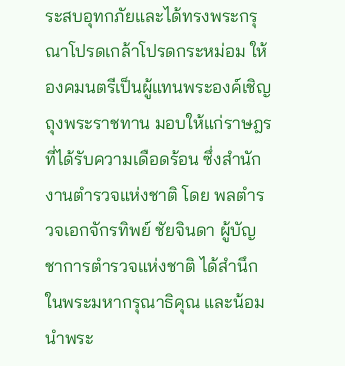ระสบอุทกภัยและได้ทรงพระกรุณาโปรดเกล้าโปรดกระหม่อม ให้องคมนตรีเป็นผู้แทนพระองค์เชิญถุงพระราชทาน มอบให้แก่ราษฎรที่ได้รับความเดือดร้อน ซึ่งสำนักงานตำรวจแห่งชาติ โดย พลตำรวจเอกจักรทิพย์ ชัยจินดา ผู้บัญชาการตำรวจแห่งชาติ ได้สำนึกในพระมหากรุณาธิคุณ และน้อมนำพระ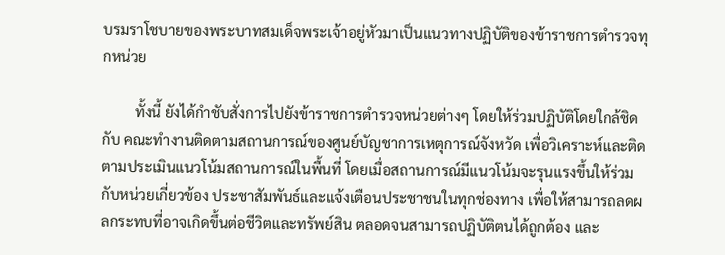บรมราโชบายของพระบาทสมเด็จพระเจ้าอยู่หัวมาเป็นแนวทางปฏิบัติของข้าราชการตำรวจทุกหน่วย

         ทั้งนี้ ยังได้กำชับสั่งการไปยังข้าราชการตำรวจหน่วยต่างๆ โดยให้ร่วมปฏิบัติโดยใกล้ชิดกับ คณะทำงานติดตามสถานการณ์ของศูนย์บัญชาการเหตุการณ์จังหวัด เพื่อวิเคราะห์และติดตามประเมินแนวโน้มสถานการณ์ในพื้นที่ โดยเมื่อสถานการณ์มีแนวโน้มจะรุนแรงขึ้นให้ร่วมกับหน่วยเกี่ยวข้อง ประชาสัมพันธ์และแจ้งเตือนประชาชนในทุกช่องทาง เพื่อให้สามารถลดผลกระทบที่อาจเกิดขึ้นต่อชีวิตและทรัพย์สิน ตลอดจนสามารถปฏิบัติตนได้ถูกต้อง และ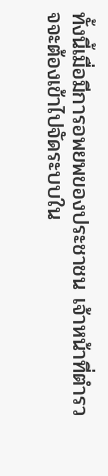ทั้งนี้เมื่อมีการอพยพของประชาชน เจ้าหน้าที่ตำรวจจะต้องเข้าไปจัดระบบใน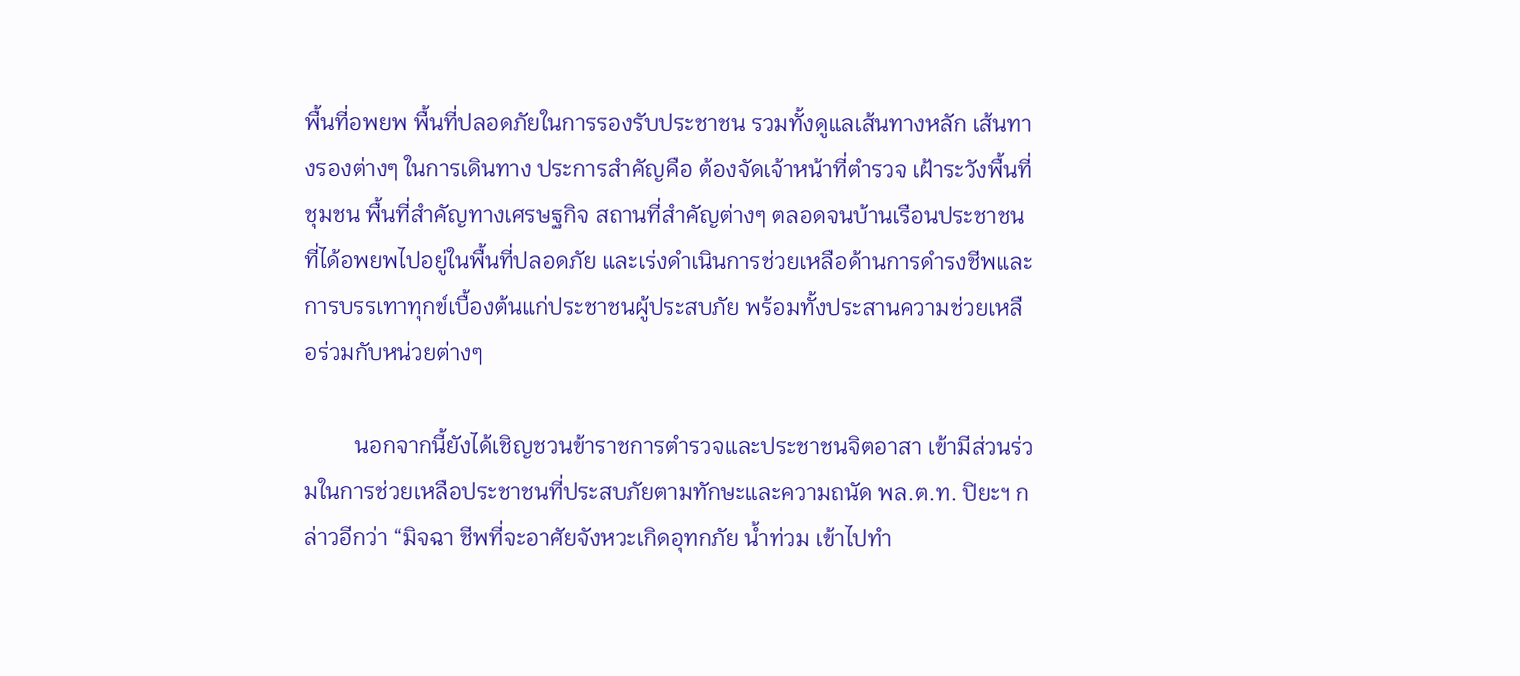พื้นที่อพยพ พื้นที่ปลอดภัยในการรองรับประชาชน รวมทั้งดูแลเส้นทางหลัก เส้นทางรองต่างๆ ในการเดินทาง ประการสำคัญคือ ต้องจัดเจ้าหน้าที่ตำรวจ เฝ้าระวังพื้นที่ชุมชน พื้นที่สำคัญทางเศรษฐกิจ สถานที่สำคัญต่างๆ ตลอดจนบ้านเรือนประชาชนที่ได้อพยพไปอยู่ในพื้นที่ปลอดภัย และเร่งดำเนินการช่วยเหลือด้านการดำรงชีพและการบรรเทาทุกข์เบื้องต้นแก่ประชาชนผู้ประสบภัย พร้อมทั้งประสานความช่วยเหลือร่วมกับหน่วยต่างๆ

         นอกจากนี้ยังได้เชิญชวนข้าราชการตำรวจและประชาชนจิตอาสา เข้ามีส่วนร่วมในการช่วยเหลือประชาชนที่ประสบภัยตามทักษะและความถนัด พล.ต.ท. ปิยะฯ กล่าวอีกว่า “มิจฉา ชีพที่จะอาศัยจังหวะเกิดอุทกภัย น้ำท่วม เข้าไปทำ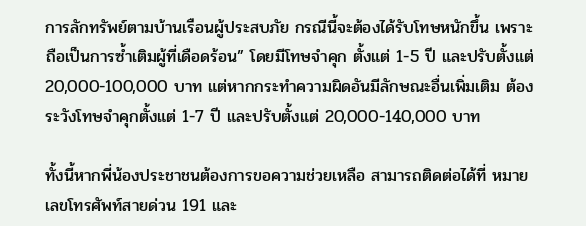การลักทรัพย์ตามบ้านเรือนผู้ประสบภัย กรณีนี้จะต้องได้รับโทษหนักขึ้น เพราะถือเป็นการซ้ำเติมผู้ที่เดือดร้อน” โดยมีโทษจำคุก ตั้งแต่ 1-5 ปี และปรับตั้งแต่ 20,000-100,000 บาท แต่หากกระทำความผิดอันมีลักษณะอื่นเพิ่มเติม ต้องระวังโทษจำคุกตั้งแต่ 1-7 ปี และปรับตั้งแต่ 20,000-140,000 บาท

ทั้งนี้หากพี่น้องประชาชนต้องการขอความช่วยเหลือ สามารถติดต่อได้ที่ หมายเลขโทรศัพท์สายด่วน 191 และ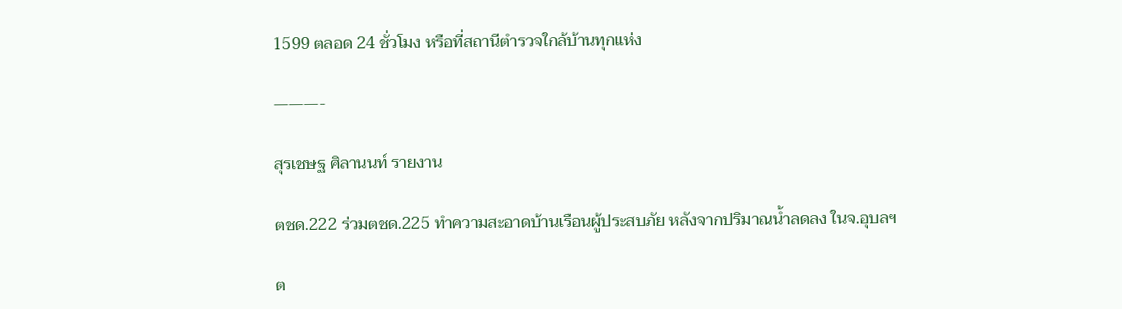1599 ตลอด 24 ชั่วโมง หรือที่สถานีตำรวจใกล้บ้านทุกแห่ง

———-

สุรเชษฐ ศิลานนท์ รายงาน

ตชด.222 ร่วมตชด.225 ทำความสะอาดบ้านเรือนผู้ประสบภัย หลังจากปริมาณน้ำลดลง ในจ.อุบลฯ

ต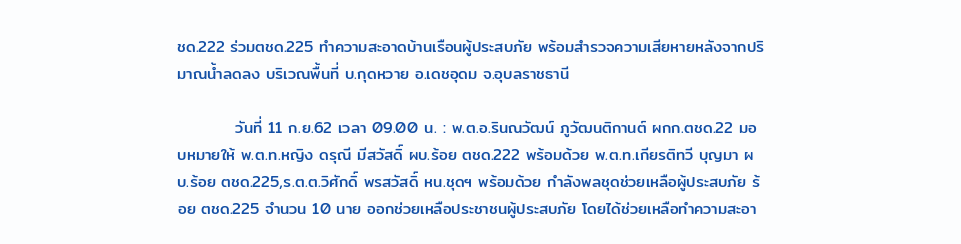ชด.222 ร่วมตชด.225 ทำความสะอาดบ้านเรือนผู้ประสบภัย พร้อมสำรวจความเสียหายหลังจากปริมาณน้ำลดลง บริเวณพื้นที่ บ.กุดหวาย อ.เดชอุดม จ.อุบลราชธานี

          วันที่ 11 ก.ย.62 เวลา 09.00 น. : พ.ต.อ.รินณวัฒน์ ภูวัฒนติกานต์ ผกก.ตชด.22 มอบหมายให้ พ.ต.ท.หญิง ดรุณี มีสวัสดิ์ ผบ.ร้อย ตชด.222 พร้อมด้วย พ.ต.ท.เกียรติทวี บุญมา ผบ.ร้อย ตชด.225,ร.ต.ต.วิศักดิ์ พรสวัสดิ์ หน.ชุดฯ พร้อมด้วย กำลังพลชุดช่วยเหลือผู้ประสบภัย ร้อย ตชด.225 จำนวน 10 นาย ออกช่วยเหลือประชาชนผู้ประสบภัย โดยได้ช่วยเหลือทำความสะอา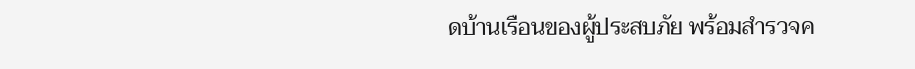ดบ้านเรือนของผู้ประสบภัย พร้อมสำรวจค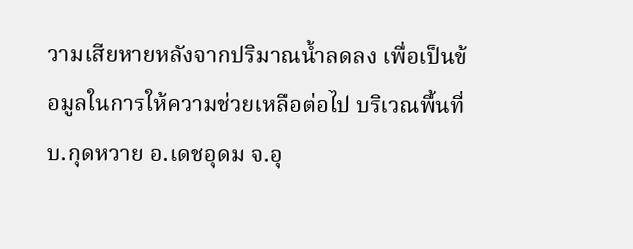วามเสียหายหลังจากปริมาณน้ำลดลง เพื่อเป็นข้อมูลในการให้ความช่วยเหลือต่อไป บริเวณพื้นที่ บ.กุดหวาย อ.เดชอุดม จ.อุ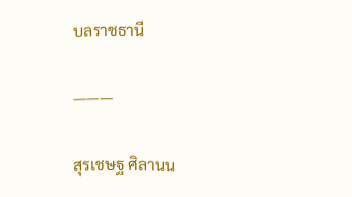บลราชธานี

———

สุรเชษฐ ศิลานน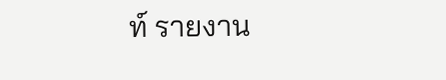ท์ รายงาน